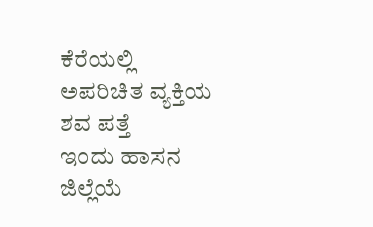ಕೆರೆಯಲ್ಲಿ ಅಪರಿಚಿತ ವ್ಯಕ್ತಿಯ ಶವ ಪತ್ತೆ
ಇಂದು ಹಾಸನ ಜಿಲ್ಲೆಯೆ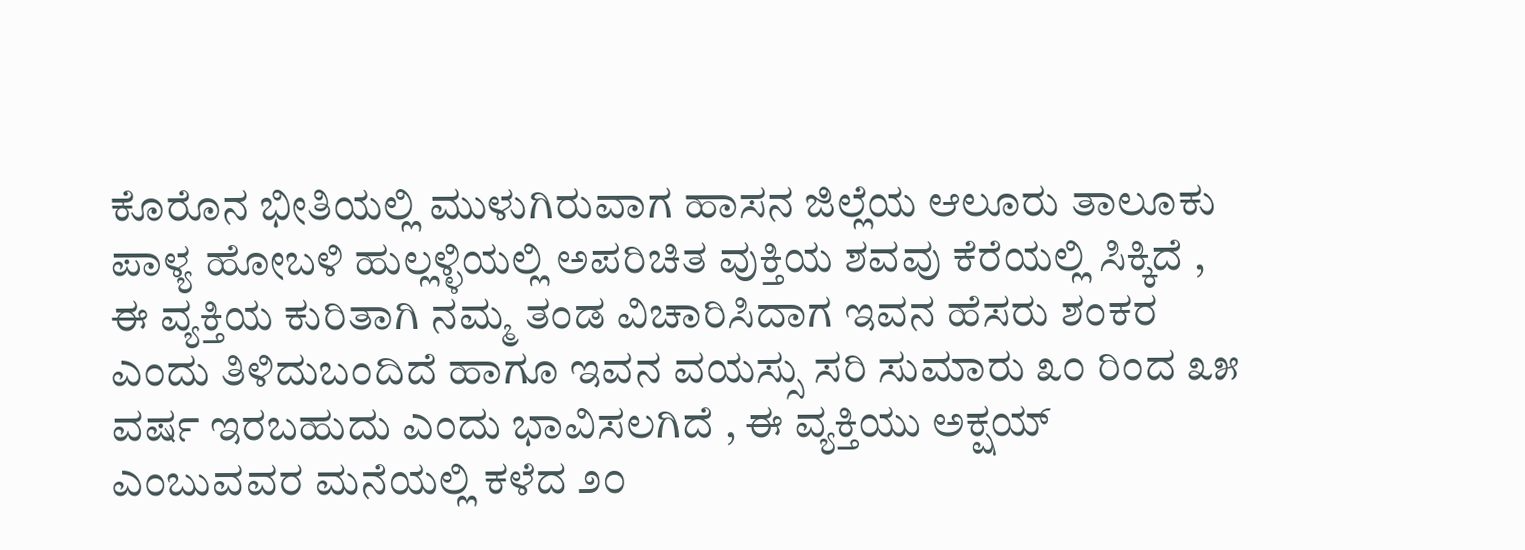ಕೊರೊನ ಭೀತಿಯಲ್ಲಿ ಮುಳುಗಿರುವಾಗ ಹಾಸನ ಜಿಲ್ಲೆಯ ಆಲೂರು ತಾಲೂಕು ಪಾಳ್ಯ ಹೋಬಳಿ ಹುಲ್ಲಳ್ಳಿಯಲ್ಲಿ ಅಪರಿಚಿತ ವುಕ್ತಿಯ ಶವವು ಕೆರೆಯಲ್ಲಿ ಸಿಕ್ಕಿದೆ ,
ಈ ವ್ಯಕ್ತಿಯ ಕುರಿತಾಗಿ ನಮ್ಮ ತಂಡ ವಿಚಾರಿಸಿದಾಗ ಇವನ ಹೆಸರು ಶಂಕರ ಎಂದು ತಿಳಿದುಬಂದಿದೆ ಹಾಗೂ ಇವನ ವಯಸ್ಸು ಸರಿ ಸುಮಾರು ೩೦ ರಿಂದ ೩೫ ವರ್ಷ ಇರಬಹುದು ಎಂದು ಭಾವಿಸಲಗಿದೆ , ಈ ವ್ಯಕ್ತಿಯು ಅಕ್ಷಯ್ ಎಂಬುವವರ ಮನೆಯಲ್ಲಿ ಕಳೆದ ೨೦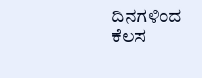ದಿನಗಳಿಂದ ಕೆಲಸ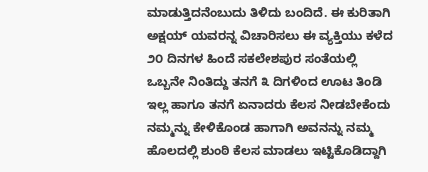ಮಾಡುತ್ತಿದನೆಂಬುದು ತಿಳಿದು ಬಂದಿದೆ. ಈ ಕುರಿತಾಗಿ ಅಕ್ಷಯ್ ಯವರನ್ನ ವಿಚಾರಿಸಲು ಈ ವ್ಯಕ್ತಿಯು ಕಳೆದ ೨೦ ದಿನಗಳ ಹಿಂದೆ ಸಕಲೇಶಪುರ ಸಂತೆಯಲ್ಲಿ ಒಬ್ಬನೇ ನಿಂತಿದ್ದು ತನಗೆ ೩ ದಿಗಳಿಂದ ಊಟ ತಿಂಡಿ ಇಲ್ಲ ಹಾಗೂ ತನಗೆ ಏನಾದರು ಕೆಲಸ ನೀಡಬೇಕೆಂದು ನಮ್ಮನ್ನು ಕೇಳಿಕೊಂಡ ಹಾಗಾಗಿ ಅವನನ್ನು ನಮ್ಮ ಹೊಲದಲ್ಲಿ ಶುಂಠಿ ಕೆಲಸ ಮಾಡಲು ಇಟ್ಟಿಕೊಡಿದ್ದಾಗಿ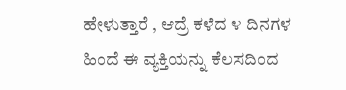ಹೇಳುತ್ತಾರೆ , ಆದ್ರೆ ಕಳೆದ ೪ ದಿನಗಳ ಹಿಂದೆ ಈ ವ್ಯಕ್ತಿಯನ್ನು ಕೆಲಸದಿಂದ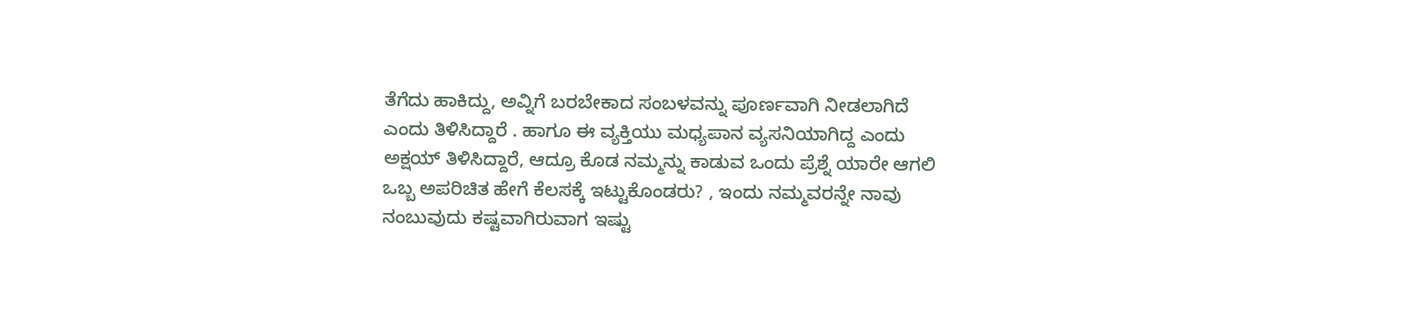ತೆಗೆದು ಹಾಕಿದ್ದು, ಅವ್ನಿಗೆ ಬರಬೇಕಾದ ಸಂಬಳವನ್ನು ಪೂರ್ಣವಾಗಿ ನೀಡಲಾಗಿದೆ ಎಂದು ತಿಳಿಸಿದ್ದಾರೆ . ಹಾಗೂ ಈ ವ್ಯಕ್ತಿಯು ಮಧ್ಯಪಾನ ವ್ಯಸನಿಯಾಗಿದ್ದ ಎಂದು ಅಕ್ಷಯ್ ತಿಳಿಸಿದ್ದಾರೆ, ಆದ್ರೂ ಕೊಡ ನಮ್ಮನ್ನು ಕಾಡುವ ಒಂದು ಪ್ರೆಶ್ನೆ ಯಾರೇ ಆಗಲಿ ಒಬ್ಬ ಅಪರಿಚಿತ ಹೇಗೆ ಕೆಲಸಕ್ಕೆ ಇಟ್ಟುಕೊಂಡರು? , ಇಂದು ನಮ್ಮವರನ್ನೇ ನಾವು ನಂಬುವುದು ಕಷ್ಟವಾಗಿರುವಾಗ ಇಷ್ಟು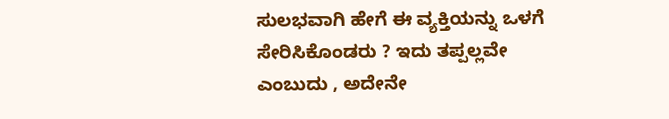ಸುಲಭವಾಗಿ ಹೇಗೆ ಈ ವ್ಯಕ್ತಿಯನ್ನು ಒಳಗೆ ಸೇರಿಸಿಕೊಂಡರು ? ಇದು ತಪ್ಪಲ್ಲವೇ ಎಂಬುದು , ಅದೇನೇ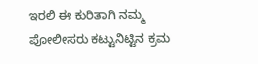ಇರಲಿ ಈ ಕುರಿತಾಗಿ ನಮ್ಮ ಪೋಲೀಸರು ಕಟ್ಟುನಿಟ್ಟಿನ ಕ್ರಮ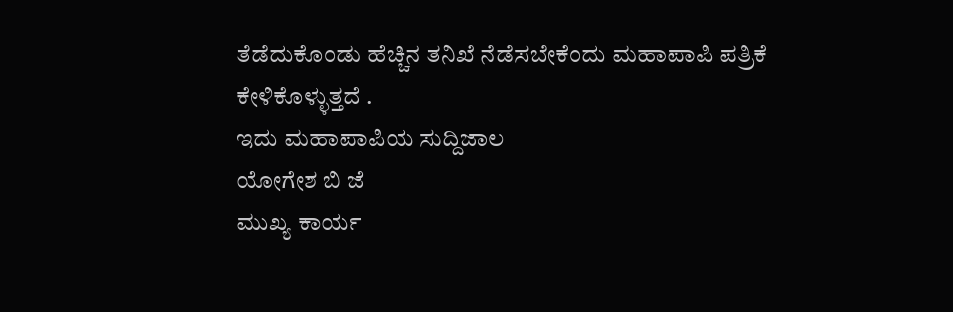ತೆಡೆದುಕೊಂಡು ಹೆಚ್ಚಿನ ತನಿಖೆ ನೆಡೆಸಬೇಕೆಂದು ಮಹಾಪಾಪಿ ಪತ್ರಿಕೆ ಕೇಳಿಕೊಳ್ಳುತ್ತದೆ .
ಇದು ಮಹಾಪಾಪಿಯ ಸುದ್ದಿಜಾಲ
ಯೋಗೇಶ ಬಿ ಜೆ
ಮುಖ್ಯ ಕಾರ್ಯ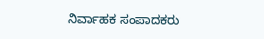ನಿರ್ವಾಹಕ ಸಂಪಾದಕರು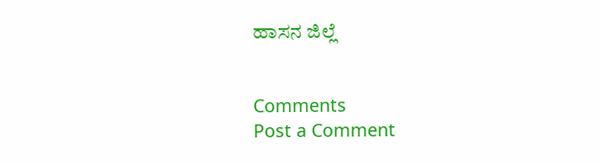ಹಾಸನ ಜಿಲ್ಲೆ


Comments
Post a Comment